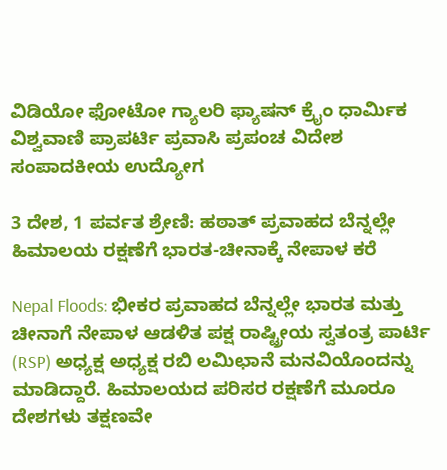ವಿಡಿಯೋ ಫೋಟೋ ಗ್ಯಾಲರಿ ಫ್ಯಾಷನ್ ಕ್ರೈಂ ಧಾರ್ಮಿಕ ವಿಶ್ವವಾಣಿ ಪ್ರಾಪರ್ಟಿ ಪ್ರವಾಸಿ ಪ್ರಪಂಚ ವಿದೇಶ ಸಂಪಾದಕೀಯ ಉದ್ಯೋಗ

3 ದೇಶ, 1 ಪರ್ವತ ಶ್ರೇಣಿ: ಹಠಾತ್‌ ಪ್ರವಾಹದ ಬೆನ್ನಲ್ಲೇ ಹಿಮಾಲಯ ರಕ್ಷಣೆಗೆ ಭಾರತ-ಚೀನಾಕ್ಕೆ ನೇಪಾಳ ಕರೆ

Nepal Floods: ಭೀಕರ ಪ್ರವಾಹದ ಬೆನ್ನಲ್ಲೇ ಭಾರತ ಮತ್ತು ಚೀನಾಗೆ ನೇಪಾಳ ಆಡಳಿತ ಪಕ್ಷ ರಾಷ್ಟ್ರೀಯ ಸ್ವತಂತ್ರ ಪಾರ್ಟಿ (RSP) ಅಧ್ಯಕ್ಷ ಅಧ್ಯಕ್ಷ ರಬಿ ಲಮಿಛಾನೆ ಮನವಿಯೊಂದನ್ನು ಮಾಡಿದ್ದಾರೆ. ಹಿಮಾಲಯದ ಪರಿಸರ ರಕ್ಷಣೆಗೆ ಮೂರೂ ದೇಶಗಳು ತಕ್ಷಣವೇ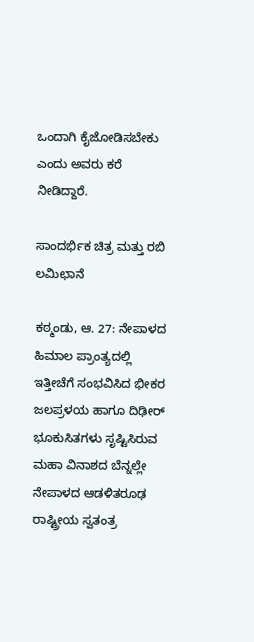ಒಂದಾಗಿ ಕೈಜೋಡಿಸಬೇಕು ಎಂದು ಅವರು ಕರೆ ನೀಡಿದ್ದಾರೆ.

ಸಾಂದರ್ಭಿಕ ಚಿತ್ರ ಮತ್ತು ರಬಿ ಲಮಿಛಾನೆ

ಕಠ್ಮಂಡು, ಆ. 27: ನೇಪಾಳದ ಹಿಮಾಲ ಪ್ರಾಂತ್ಯದಲ್ಲಿ ಇತ್ತೀಚೆಗೆ ಸಂಭವಿಸಿದ ಭೀಕರ ಜಲಪ್ರಳಯ ಹಾಗೂ ದಿಢೀರ್ ಭೂಕುಸಿತಗಳು ಸೃಷ್ಟಿಸಿರುವ ಮಹಾ ವಿನಾಶದ ಬೆನ್ನಲ್ಲೇ ನೇಪಾಳದ ಆಡಳಿತರೂಢ ರಾಷ್ಟ್ರೀಯ ಸ್ವತಂತ್ರ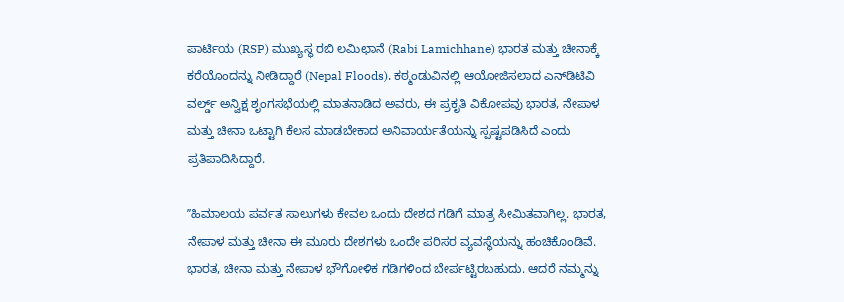ಪಾರ್ಟಿಯ (RSP) ಮುಖ್ಯಸ್ಥ ರಬಿ ಲಮಿಛಾನೆ (Rabi Lamichhane) ಭಾರತ ಮತ್ತು ಚೀನಾಕ್ಕೆ ಕರೆಯೊಂದನ್ನು ನೀಡಿದ್ದಾರೆ (Nepal Floods). ಕಠ್ಮಂಡುವಿನಲ್ಲಿ ಆಯೋಜಿಸಲಾದ ಎನ್‌ಡಿಟಿವಿ ವರ್ಲ್ಡ್‌ ಅನ್ವಿಕ್ಷ ಶೃಂಗಸಭೆಯಲ್ಲಿ ಮಾತನಾಡಿದ ಅವರು, ಈ ಪ್ರಕೃತಿ ವಿಕೋಪವು ಭಾರತ, ನೇಪಾಳ ಮತ್ತು ಚೀನಾ ಒಟ್ಟಾಗಿ ಕೆಲಸ ಮಾಡಬೇಕಾದ ಅನಿವಾರ್ಯತೆಯನ್ನು ಸ್ಪಷ್ಟಪಡಿಸಿದೆ ಎಂದು ಪ್ರತಿಪಾದಿಸಿದ್ದಾರೆ.

ʼʼಹಿಮಾಲಯ ಪರ್ವತ ಸಾಲುಗಳು ಕೇವಲ ಒಂದು ದೇಶದ ಗಡಿಗೆ ಮಾತ್ರ ಸೀಮಿತವಾಗಿಲ್ಲ. ಭಾರತ, ನೇಪಾಳ ಮತ್ತು ಚೀನಾ ಈ ಮೂರು ದೇಶಗಳು ಒಂದೇ ಪರಿಸರ ವ್ಯವಸ್ಥೆಯನ್ನು ಹಂಚಿಕೊಂಡಿವೆ. ಭಾರತ, ಚೀನಾ ಮತ್ತು ನೇಪಾಳ ಭೌಗೋಳಿಕ ಗಡಿಗಳಿಂದ ಬೇರ್ಪಟ್ಟಿರಬಹುದು. ಆದರೆ ನಮ್ಮನ್ನು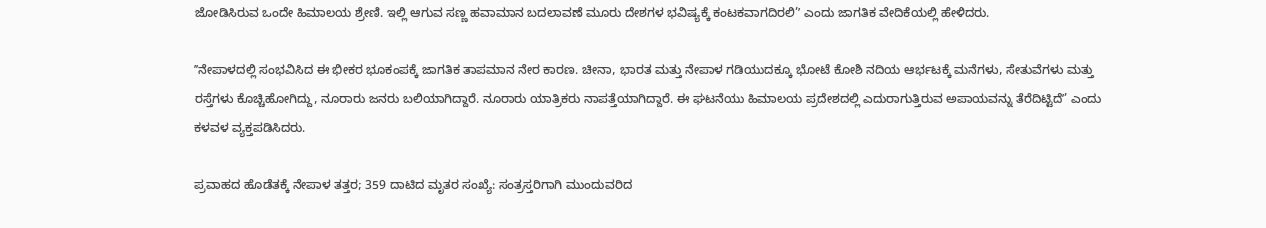ಜೋಡಿಸಿರುವ ಒಂದೇ ಹಿಮಾಲಯ ಶ್ರೇಣಿ. ಇಲ್ಲಿ ಆಗುವ ಸಣ್ಣ ಹವಾಮಾನ ಬದಲಾವಣೆ ಮೂರು ದೇಶಗಳ ಭವಿಷ್ಯಕ್ಕೆ ಕಂಟಕವಾಗದಿರಲಿ’ʼ ಎಂದು ಜಾಗತಿಕ ವೇದಿಕೆಯಲ್ಲಿ ಹೇಳಿದರು.

ʼʼನೇಪಾಳದಲ್ಲಿ ಸಂಭವಿಸಿದ ಈ ಭೀಕರ ಭೂಕಂಪಕ್ಕೆ ಜಾಗತಿಕ ತಾಪಮಾನ ನೇರ ಕಾರಣ. ಚೀನಾ, ಭಾರತ ಮತ್ತು ನೇಪಾಳ ಗಡಿಯುದಕ್ಕೂ ಭೋಟೆ ಕೋಶಿ ನದಿಯ ಆರ್ಭಟಕ್ಕೆ ಮನೆಗಳು, ಸೇತುವೆಗಳು ಮತ್ತು ರಸ್ತೆಗಳು ಕೊಚ್ಚಿಹೋಗಿದ್ದು, ನೂರಾರು ಜನರು ಬಲಿಯಾಗಿದ್ದಾರೆ. ನೂರಾರು ಯಾತ್ರಿಕರು ನಾಪತ್ತೆಯಾಗಿದ್ದಾರೆ. ಈ ಘಟನೆಯು ಹಿಮಾಲಯ ಪ್ರದೇಶದಲ್ಲಿ ಎದುರಾಗುತ್ತಿರುವ ಅಪಾಯವನ್ನು ತೆರೆದಿಟ್ಟಿದೆʼ’ ಎಂದು ಕಳವಳ ವ್ಯಕ್ತಪಡಿಸಿದರು.

ಪ್ರವಾಹದ ಹೊಡೆತಕ್ಕೆ ನೇಪಾಳ ತತ್ತರ; 359 ದಾಟಿದ ಮೃತರ ಸಂಖ್ಯೆ: ಸಂತ್ರಸ್ತರಿಗಾಗಿ ಮುಂದುವರಿದ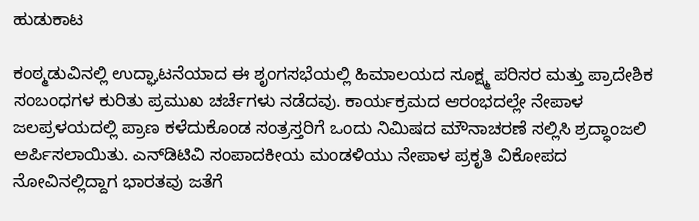ಹುಡುಕಾಟ

ಕಂಠ್ಮಡುವಿನಲ್ಲಿ ಉದ್ಘಾಟನೆಯಾದ ಈ ಶೃಂಗಸಭೆಯಲ್ಲಿ ಹಿಮಾಲಯದ ಸೂಕ್ಷ್ಮ ಪರಿಸರ ಮತ್ತು ಪ್ರಾದೇಶಿಕ ಸಂಬಂಧಗಳ ಕುರಿತು ಪ್ರಮುಖ ಚರ್ಚೆಗಳು ನಡೆದವು. ಕಾರ್ಯಕ್ರಮದ ಆರಂಭದಲ್ಲೇ ನೇಪಾಳ ಜಲಪ್ರಳಯದಲ್ಲಿ ಪ್ರಾಣ ಕಳೆದುಕೊಂಡ ಸಂತ್ರಸ್ತರಿಗೆ ಒಂದು ನಿಮಿಷದ ಮೌನಾಚರಣೆ ಸಲ್ಲಿಸಿ ಶ್ರದ್ಧಾಂಜಲಿ ಅರ್ಪಿಸಲಾಯಿತು. ಎನ್‌ಡಿಟಿವಿ ಸಂಪಾದಕೀಯ ಮಂಡಳಿಯು ನೇಪಾಳ ಪ್ರಕೃತಿ ವಿಕೋಪದ ನೋವಿನಲ್ಲಿದ್ದಾಗ ಭಾರತವು ಜತೆಗೆ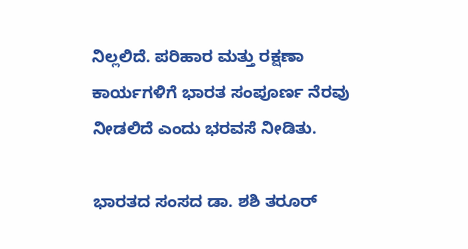ನಿಲ್ಲಲಿದೆ. ಪರಿಹಾರ ಮತ್ತು ರಕ್ಷಣಾ ಕಾರ್ಯಗಳಿಗೆ ಭಾರತ ಸಂಪೂರ್ಣ ನೆರವು ನೀಡಲಿದೆ ಎಂದು ಭರವಸೆ ನೀಡಿತು.

ಭಾರತದ ಸಂಸದ ಡಾ. ಶಶಿ ತರೂರ್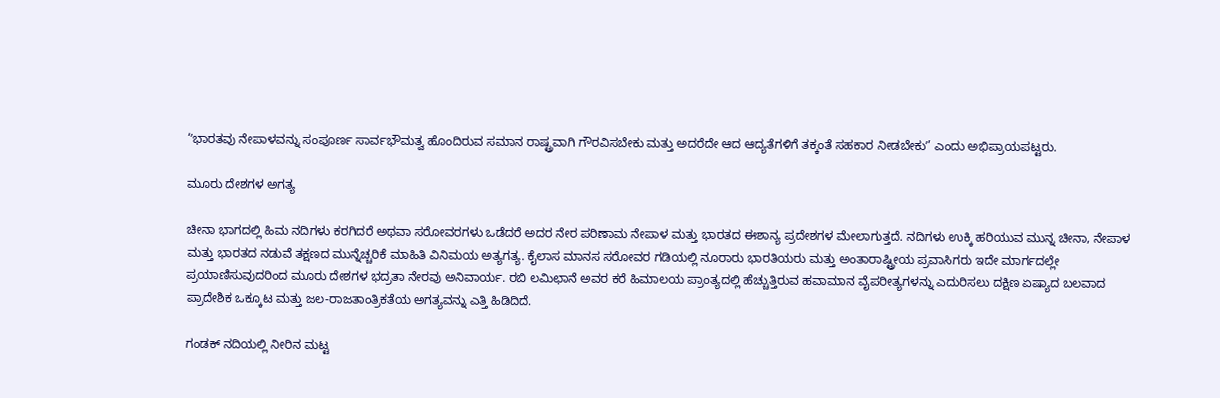‘ʼಭಾರತವು ನೇಪಾಳವನ್ನು ಸಂಪೂರ್ಣ ಸಾರ್ವಭೌಮತ್ವ ಹೊಂದಿರುವ ಸಮಾನ ರಾಷ್ಟ್ರವಾಗಿ ಗೌರವಿಸಬೇಕು ಮತ್ತು ಅದರೆದೇ ಆದ ಆದ್ಯತೆಗಳಿಗೆ ತಕ್ಕಂತೆ ಸಹಕಾರ ನೀಡಬೇಕುʼ’ ಎಂದು ಅಭಿಪ್ರಾಯಪಟ್ಟರು.

ಮೂರು ದೇಶಗಳ ಅಗತ್ಯ

ಚೀನಾ ಭಾಗದಲ್ಲಿ ಹಿಮ ನದಿಗಳು ಕರಗಿದರೆ ಅಥವಾ ಸರೋವರಗಳು ಒಡೆದರೆ ಅದರ ನೇರ ಪರಿಣಾಮ ನೇಪಾಳ ಮತ್ತು ಭಾರತದ ಈಶಾನ್ಯ ಪ್ರದೇಶಗಳ ಮೇಲಾಗುತ್ತದೆ. ನದಿಗಳು ಉಕ್ಕಿ ಹರಿಯುವ ಮುನ್ನ ಚೀನಾ, ನೇಪಾಳ ಮತ್ತು ಭಾರತದ ನಡುವೆ ತಕ್ಷಣದ ಮುನ್ನೆಚ್ಚರಿಕೆ ಮಾಹಿತಿ ವಿನಿಮಯ ಅತ್ಯಗತ್ಯ. ಕೈಲಾಸ ಮಾನಸ ಸರೋವರ ಗಡಿಯಲ್ಲಿ ನೂರಾರು ಭಾರತಿಯರು ಮತ್ತು ಅಂತಾರಾಷ್ಟ್ರೀಯ ಪ್ರವಾಸಿಗರು ಇದೇ ಮಾರ್ಗದಲ್ಲೇ ಪ್ರಯಾಣಿಸುವುದರಿಂದ ಮೂರು ದೇಶಗಳ ಭದ್ರತಾ ನೇರವು ಅನಿವಾರ್ಯ. ರಬಿ ಲಮಿಛಾನೆ ಅವರ ಕರೆ ಹಿಮಾಲಯ ಪ್ರಾಂತ್ಯದಲ್ಲಿ ಹೆಚ್ಚುತ್ತಿರುವ ಹವಾಮಾನ ವೈಪರೀತ್ಯಗಳನ್ನು ಎದುರಿಸಲು ದಕ್ಷಿಣ ಏಷ್ಯಾದ ಬಲವಾದ ಪ್ರಾದೇಶಿಕ ಒಕ್ಕೂಟ ಮತ್ತು ಜಲ-ರಾಜತಾಂತ್ರಿಕತೆಯ ಅಗತ್ಯವನ್ನು ಎತ್ತಿ ಹಿಡಿದಿದೆ.

ಗಂಡಕ್ ನದಿಯಲ್ಲಿ ನೀರಿನ ಮಟ್ಟ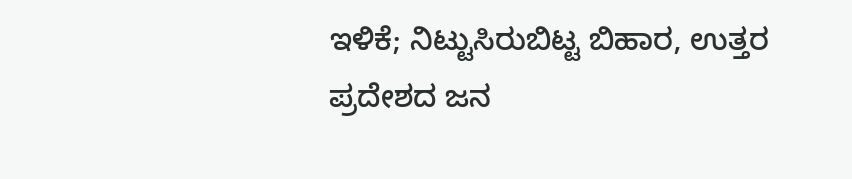ಇಳಿಕೆ; ನಿಟ್ಟುಸಿರುಬಿಟ್ಟ ಬಿಹಾರ, ಉತ್ತರ ಪ್ರದೇಶದ ಜನ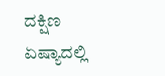ದಕ್ಷಿಣ ಏಷ್ಯಾದಲ್ಲಿ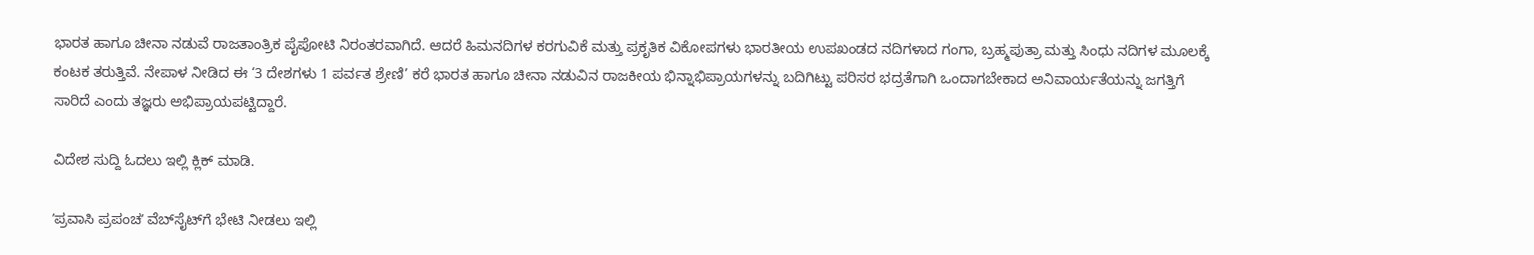ಭಾರತ ಹಾಗೂ ಚೀನಾ ನಡುವೆ ರಾಜತಾಂತ್ರಿಕ ಪೈಪೋಟಿ ನಿರಂತರವಾಗಿದೆ. ಆದರೆ ಹಿಮನದಿಗಳ ಕರಗುವಿಕೆ ಮತ್ತು ಪ್ರಕೃತಿಕ ವಿಕೋಪಗಳು ಭಾರತೀಯ ಉಪಖಂಡದ ನದಿಗಳಾದ ಗಂಗಾ, ಬ್ರಹ್ಮಪುತ್ರಾ ಮತ್ತು ಸಿಂಧು ನದಿಗಳ ಮೂಲಕ್ಕೆ ಕಂಟಕ ತರುತ್ತಿವೆ. ನೇಪಾಳ ನೀಡಿದ ಈ ‘3 ದೇಶಗಳು 1 ಪರ್ವತ ಶ್ರೇಣಿ’ ಕರೆ ಭಾರತ ಹಾಗೂ ಚೀನಾ ನಡುವಿನ ರಾಜಕೀಯ ಭಿನ್ನಾಭಿಪ್ರಾಯಗಳನ್ನು ಬದಿಗಿಟ್ಟು ಪರಿಸರ ಭದ್ರತೆಗಾಗಿ ಒಂದಾಗಬೇಕಾದ ಅನಿವಾರ್ಯತೆಯನ್ನು ಜಗತ್ತಿಗೆ ಸಾರಿದೆ ಎಂದು ತಜ್ಞರು ಅಭಿಪ್ರಾಯಪಟ್ಟಿದ್ದಾರೆ.

ವಿದೇಶ ಸುದ್ದಿ ಓದಲು ಇಲ್ಲಿ ಕ್ಲಿಕ್‌ ಮಾಡಿ.

ʼಪ್ರವಾಸಿ ಪ್ರಪಂಚʼ ವೆಬ್‌ಸೈಟ್‌ಗೆ ಭೇಟಿ ನೀಡಲು ಇಲ್ಲಿ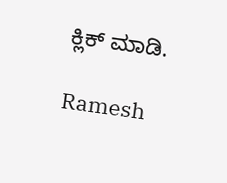ಕ್ಲಿಕ್‌ ಮಾಡಿ.

Ramesh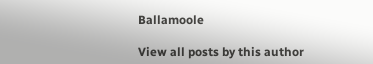Ballamoole

View all posts by this author